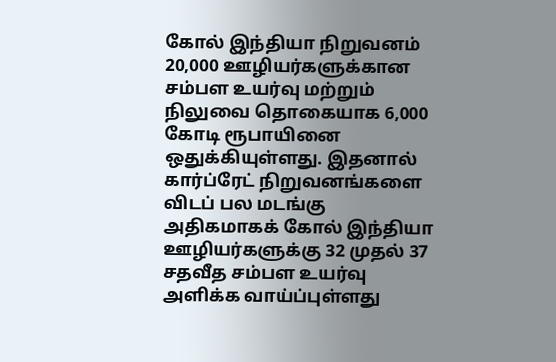கோல் இந்தியா நிறுவனம் 20,000 ஊழியர்களுக்கான சம்பள உயர்வு மற்றும் நிலுவை தொகையாக 6,000 கோடி ரூபாயினை ஒதுக்கியுள்ளது. இதனால் கார்ப்ரேட் நிறுவனங்களை விடப் பல மடங்கு அதிகமாகக் கோல் இந்தியா ஊழியர்களுக்கு 32 முதல் 37 சதவீத சம்பள உயர்வு அளிக்க வாய்ப்புள்ளது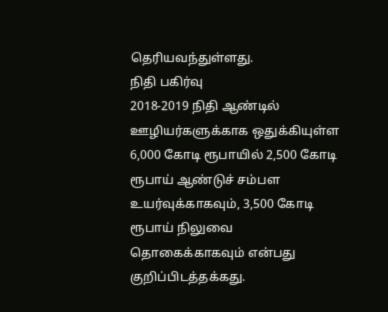தெரியவந்துள்ளது.
நிதி பகிர்வு
2018-2019 நிதி ஆண்டில் ஊழியர்களுக்காக ஒதுக்கியுள்ள 6,000 கோடி ரூபாயில் 2,500 கோடி ரூபாய் ஆண்டுச் சம்பள உயர்வுக்காகவும், 3,500 கோடி ரூபாய் நிலுவை தொகைக்காகவும் என்பது குறிப்பிடத்தக்கது.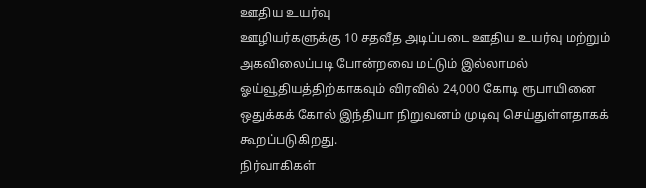ஊதிய உயர்வு
ஊழியர்களுக்கு 10 சதவீத அடிப்படை ஊதிய உயர்வு மற்றும் அகவிலைப்படி போன்றவை மட்டும் இல்லாமல் ஓய்வூதியத்திற்காகவும் விரவில் 24,000 கோடி ரூபாயினை ஒதுக்கக் கோல் இந்தியா நிறுவனம் முடிவு செய்துள்ளதாகக் கூறப்படுகிறது.
நிர்வாகிகள்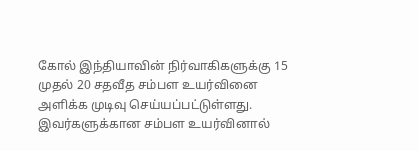கோல் இந்தியாவின் நிர்வாகிகளுக்கு 15 முதல் 20 சதவீத சம்பள உயர்வினை அளிக்க முடிவு செய்யப்பட்டுள்ளது. இவர்களுக்கான சம்பள உயர்வினால்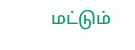மட்டும்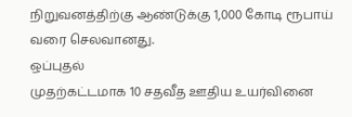நிறுவனத்திற்கு ஆண்டுக்கு 1,000 கோடி ரூபாய் வரை செலவானது.
ஒப்புதல்
முதற்கட்டமாக 10 சதவீத ஊதிய உயர்வினை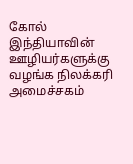கோல் இந்தியாவின் ஊழியர்களுக்கு வழங்க நிலக்கரி அமைச்சகம்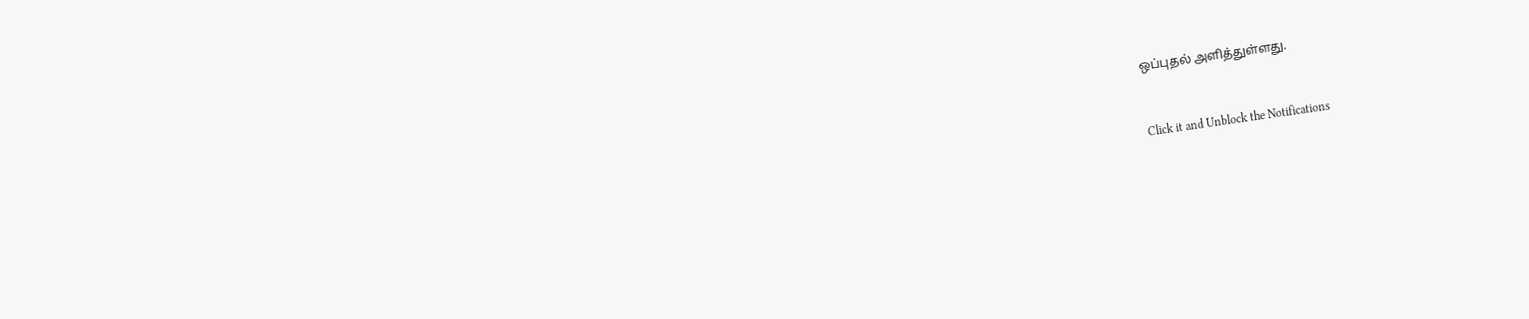ஒப்புதல் அளித்துள்ளது.


Click it and Unblock the Notifications